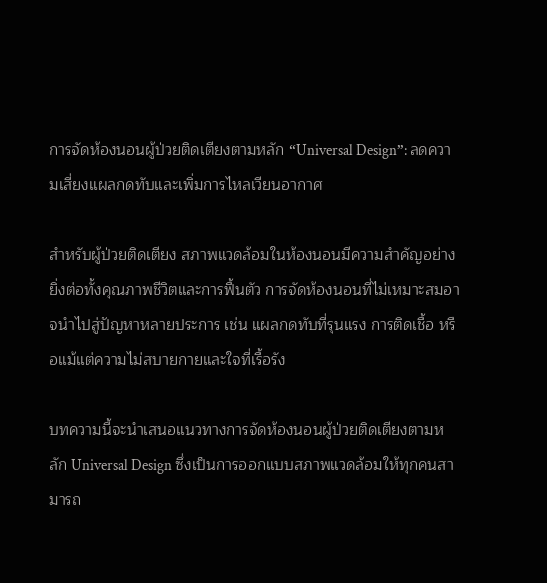การจัดห้องนอนผู้ป่วยติดเตียงตามหลัก “Universal Design”: ลดความเสี่ยงแผลกดทับและเพิ่มการไหลเวียนอากาศ

สำหรับผู้ป่วยติดเตียง สภาพแวดล้อมในห้องนอนมีความสำคัญอย่างยิ่งต่อทั้งคุณภาพชีวิตและการฟื้นตัว การจัดห้องนอนที่ไม่เหมาะสมอาจนำไปสู่ปัญหาหลายประการ เช่น แผลกดทับที่รุนแรง การติดเชื้อ หรือแม้แต่ความไม่สบายกายและใจที่เรื้อรัง

บทความนี้จะนำเสนอแนวทางการจัดห้องนอนผู้ป่วยติดเตียงตามหลัก Universal Design ซึ่งเป็นการออกแบบสภาพแวดล้อมให้ทุกคนสามารถ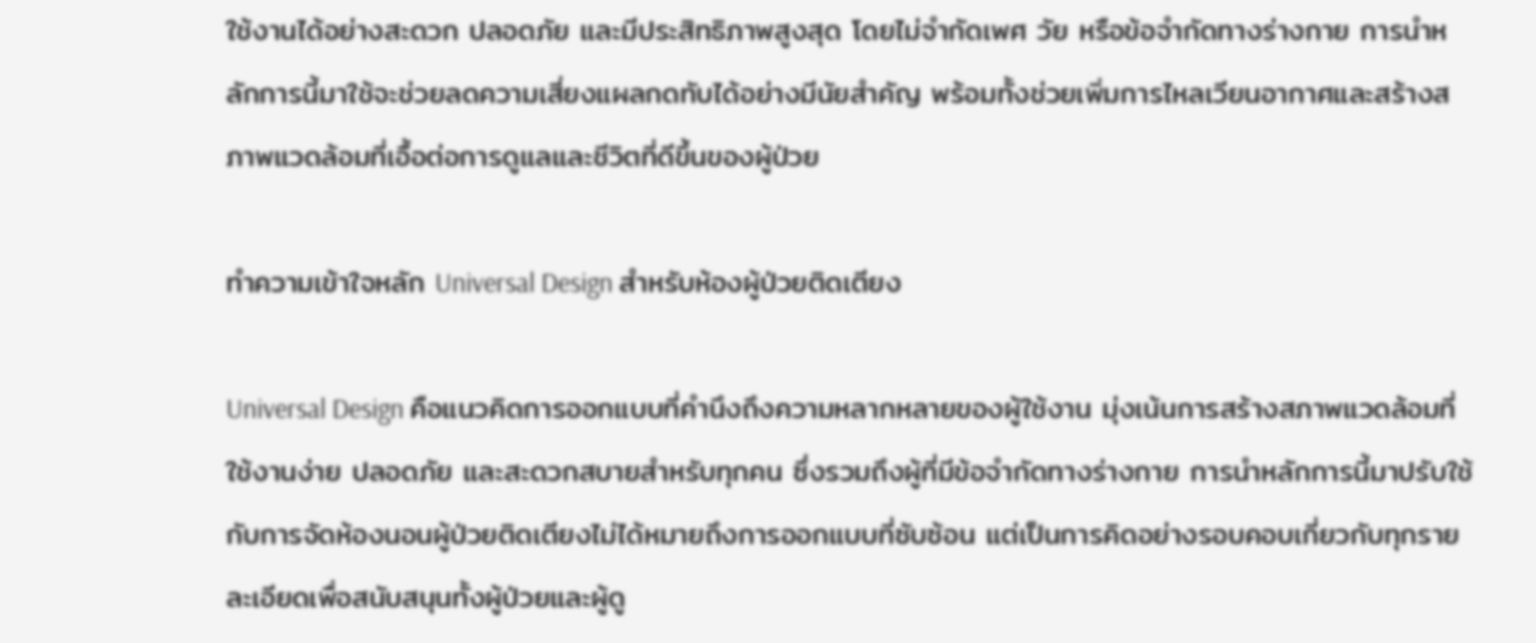ใช้งานได้อย่างสะดวก ปลอดภัย และมีประสิทธิภาพสูงสุด โดยไม่จำกัดเพศ วัย หรือข้อจำกัดทางร่างกาย การนำหลักการนี้มาใช้จะช่วยลดความเสี่ยงแผลกดทับได้อย่างมีนัยสำคัญ พร้อมทั้งช่วยเพิ่มการไหลเวียนอากาศและสร้างสภาพแวดล้อมที่เอื้อต่อการดูแลและชีวิตที่ดีขึ้นของผู้ป่วย

ทำความเข้าใจหลัก Universal Design สำหรับห้องผู้ป่วยติดเตียง

Universal Design คือแนวคิดการออกแบบที่คำนึงถึงความหลากหลายของผู้ใช้งาน มุ่งเน้นการสร้างสภาพแวดล้อมที่ใช้งานง่าย ปลอดภัย และสะดวกสบายสำหรับทุกคน ซึ่งรวมถึงผู้ที่มีข้อจำกัดทางร่างกาย การนำหลักการนี้มาปรับใช้กับการจัดห้องนอนผู้ป่วยติดเตียงไม่ได้หมายถึงการออกแบบที่ซับซ้อน แต่เป็นการคิดอย่างรอบคอบเกี่ยวกับทุกรายละเอียดเพื่อสนับสนุนทั้งผู้ป่วยและผู้ดู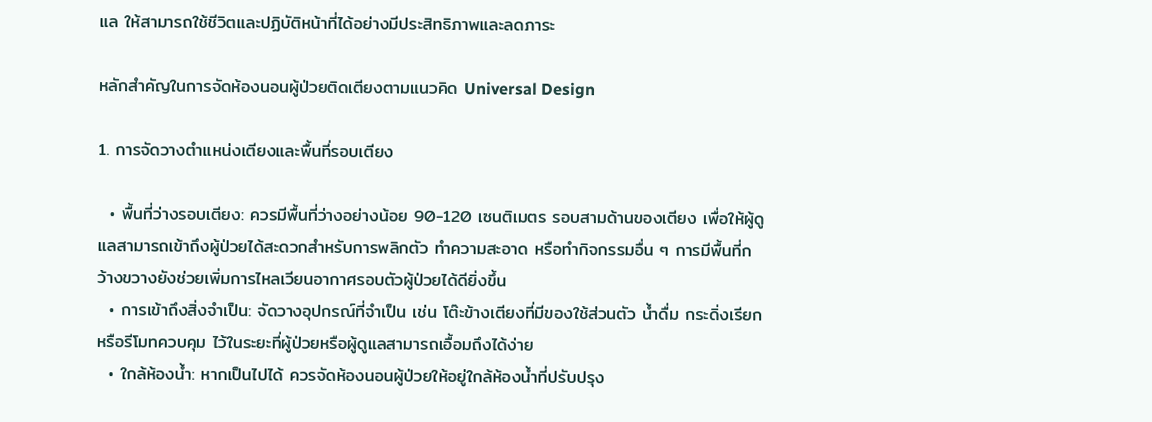แล ให้สามารถใช้ชีวิตและปฏิบัติหน้าที่ได้อย่างมีประสิทธิภาพและลดภาระ

หลักสำคัญในการจัดห้องนอนผู้ป่วยติดเตียงตามแนวคิด Universal Design

1. การจัดวางตำแหน่งเตียงและพื้นที่รอบเตียง

  • พื้นที่ว่างรอบเตียง: ควรมีพื้นที่ว่างอย่างน้อย 90-120 เซนติเมตร รอบสามด้านของเตียง เพื่อให้ผู้ดูแลสามารถเข้าถึงผู้ป่วยได้สะดวกสำหรับการพลิกตัว ทำความสะอาด หรือทำกิจกรรมอื่น ๆ การมีพื้นที่กว้างขวางยังช่วยเพิ่มการไหลเวียนอากาศรอบตัวผู้ป่วยได้ดียิ่งขึ้น
  • การเข้าถึงสิ่งจำเป็น: จัดวางอุปกรณ์ที่จำเป็น เช่น โต๊ะข้างเตียงที่มีของใช้ส่วนตัว น้ำดื่ม กระดิ่งเรียก หรือรีโมทควบคุม ไว้ในระยะที่ผู้ป่วยหรือผู้ดูแลสามารถเอื้อมถึงได้ง่าย
  • ใกล้ห้องน้ำ: หากเป็นไปได้ ควรจัดห้องนอนผู้ป่วยให้อยู่ใกล้ห้องน้ำที่ปรับปรุง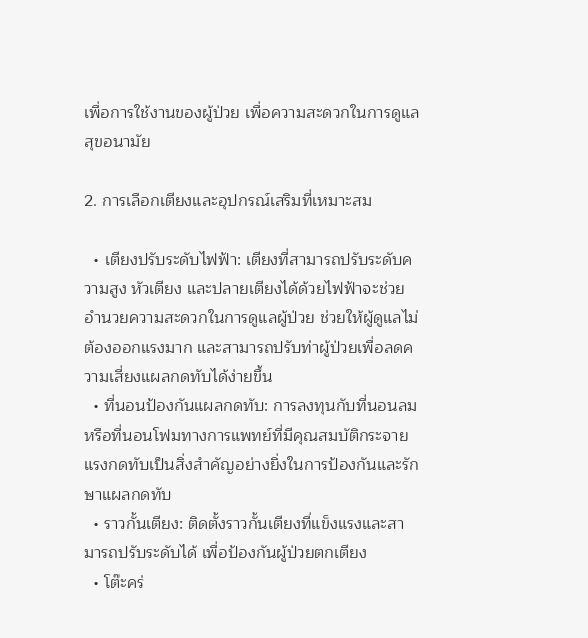เพื่อการใช้งานของผู้ป่วย เพื่อความสะดวกในการดูแลสุขอนามัย

2. การเลือกเตียงและอุปกรณ์เสริมที่เหมาะสม

  • เตียงปรับระดับไฟฟ้า: เตียงที่สามารถปรับระดับความสูง หัวเตียง และปลายเตียงได้ด้วยไฟฟ้าจะช่วยอำนวยความสะดวกในการดูแลผู้ป่วย ช่วยให้ผู้ดูแลไม่ต้องออกแรงมาก และสามารถปรับท่าผู้ป่วยเพื่อลดความเสี่ยงแผลกดทับได้ง่ายขึ้น
  • ที่นอนป้องกันแผลกดทับ: การลงทุนกับที่นอนลม หรือที่นอนโฟมทางการแพทย์ที่มีคุณสมบัติกระจายแรงกดทับเป็นสิ่งสำคัญอย่างยิ่งในการป้องกันและรักษาแผลกดทับ
  • ราวกั้นเตียง: ติดตั้งราวกั้นเตียงที่แข็งแรงและสามารถปรับระดับได้ เพื่อป้องกันผู้ป่วยตกเตียง
  • โต๊ะคร่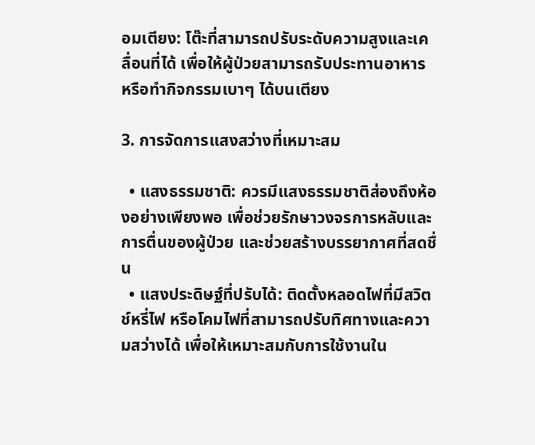อมเตียง: โต๊ะที่สามารถปรับระดับความสูงและเคลื่อนที่ได้ เพื่อให้ผู้ป่วยสามารถรับประทานอาหาร หรือทำกิจกรรมเบาๆ ได้บนเตียง

3. การจัดการแสงสว่างที่เหมาะสม

  • แสงธรรมชาติ: ควรมีแสงธรรมชาติส่องถึงห้องอย่างเพียงพอ เพื่อช่วยรักษาวงจรการหลับและการตื่นของผู้ป่วย และช่วยสร้างบรรยากาศที่สดชื่น
  • แสงประดิษฐ์ที่ปรับได้: ติดตั้งหลอดไฟที่มีสวิตช์หรี่ไฟ หรือโคมไฟที่สามารถปรับทิศทางและความสว่างได้ เพื่อให้เหมาะสมกับการใช้งานใน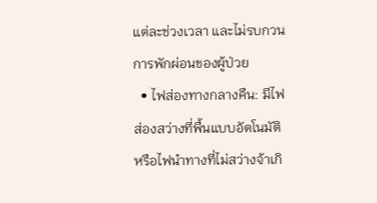แต่ละช่วงเวลา และไม่รบกวนการพักผ่อนของผู้ป่วย
  • ไฟส่องทางกลางคืน: มีไฟส่องสว่างที่พื้นแบบอัตโนมัติหรือไฟนำทางที่ไม่สว่างจ้าเกิ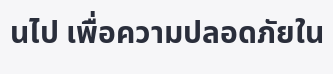นไป เพื่อความปลอดภัยใน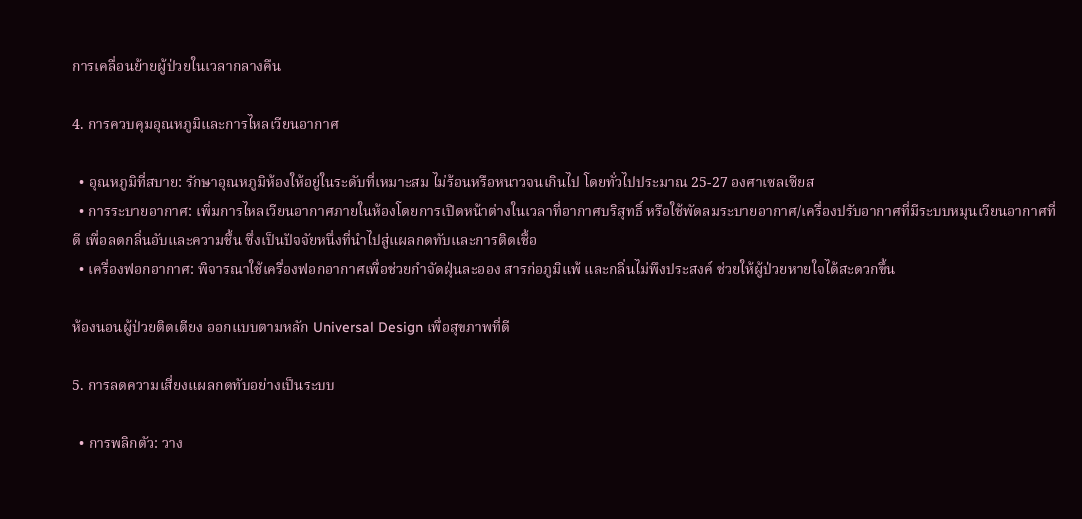การเคลื่อนย้ายผู้ป่วยในเวลากลางคืน

4. การควบคุมอุณหภูมิและการไหลเวียนอากาศ

  • อุณหภูมิที่สบาย: รักษาอุณหภูมิห้องให้อยู่ในระดับที่เหมาะสม ไม่ร้อนหรือหนาวจนเกินไป โดยทั่วไปประมาณ 25-27 องศาเซลเซียส
  • การระบายอากาศ: เพิ่มการไหลเวียนอากาศภายในห้องโดยการเปิดหน้าต่างในเวลาที่อากาศบริสุทธิ์ หรือใช้พัดลมระบายอากาศ/เครื่องปรับอากาศที่มีระบบหมุนเวียนอากาศที่ดี เพื่อลดกลิ่นอับและความชื้น ซึ่งเป็นปัจจัยหนึ่งที่นำไปสู่แผลกดทับและการติดเชื้อ
  • เครื่องฟอกอากาศ: พิจารณาใช้เครื่องฟอกอากาศเพื่อช่วยกำจัดฝุ่นละออง สารก่อภูมิแพ้ และกลิ่นไม่พึงประสงค์ ช่วยให้ผู้ป่วยหายใจได้สะดวกขึ้น

ห้องนอนผู้ป่วยติดเตียง ออกแบบตามหลัก Universal Design เพื่อสุขภาพที่ดี

5. การลดความเสี่ยงแผลกดทับอย่างเป็นระบบ

  • การพลิกตัว: วาง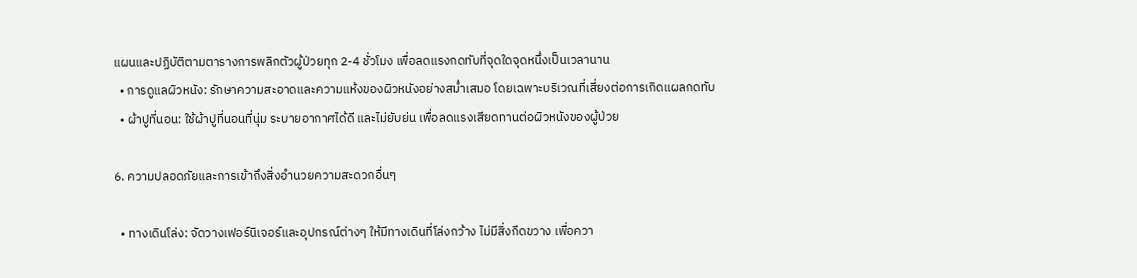แผนและปฏิบัติตามตารางการพลิกตัวผู้ป่วยทุก 2-4 ชั่วโมง เพื่อลดแรงกดทับที่จุดใดจุดหนึ่งเป็นเวลานาน
  • การดูแลผิวหนัง: รักษาความสะอาดและความแห้งของผิวหนังอย่างสม่ำเสมอ โดยเฉพาะบริเวณที่เสี่ยงต่อการเกิดแผลกดทับ
  • ผ้าปูที่นอน: ใช้ผ้าปูที่นอนที่นุ่ม ระบายอากาศได้ดี และไม่ยับย่น เพื่อลดแรงเสียดทานต่อผิวหนังของผู้ป่วย

6. ความปลอดภัยและการเข้าถึงสิ่งอำนวยความสะดวกอื่นๆ

  • ทางเดินโล่ง: จัดวางเฟอร์นิเจอร์และอุปกรณ์ต่างๆ ให้มีทางเดินที่โล่งกว้าง ไม่มีสิ่งกีดขวาง เพื่อควา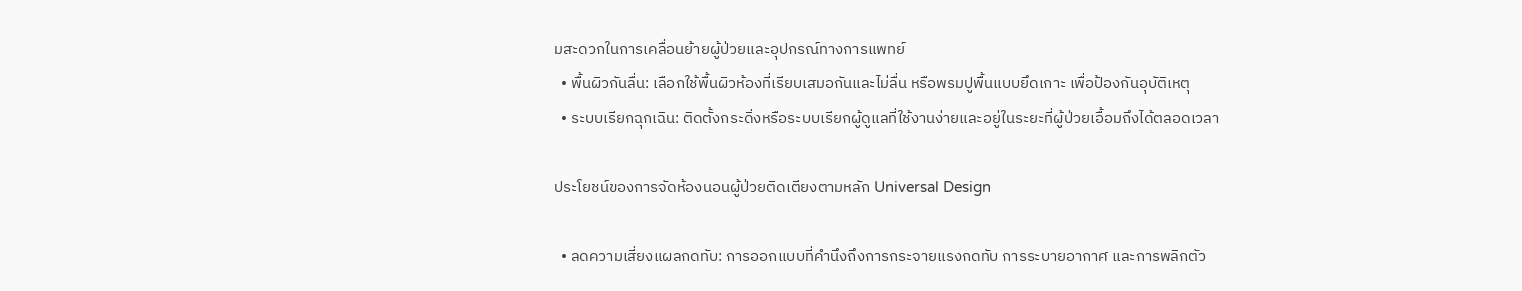มสะดวกในการเคลื่อนย้ายผู้ป่วยและอุปกรณ์ทางการแพทย์
  • พื้นผิวกันลื่น: เลือกใช้พื้นผิวห้องที่เรียบเสมอกันและไม่ลื่น หรือพรมปูพื้นแบบยึดเกาะ เพื่อป้องกันอุบัติเหตุ
  • ระบบเรียกฉุกเฉิน: ติดตั้งกระดิ่งหรือระบบเรียกผู้ดูแลที่ใช้งานง่ายและอยู่ในระยะที่ผู้ป่วยเอื้อมถึงได้ตลอดเวลา

ประโยชน์ของการจัดห้องนอนผู้ป่วยติดเตียงตามหลัก Universal Design

  • ลดความเสี่ยงแผลกดทับ: การออกแบบที่คำนึงถึงการกระจายแรงกดทับ การระบายอากาศ และการพลิกตัว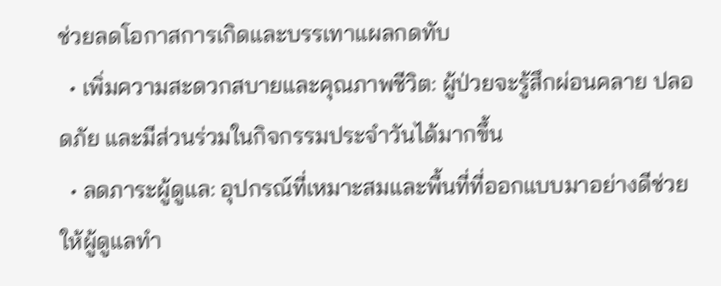ช่วยลดโอกาสการเกิดและบรรเทาแผลกดทับ
  • เพิ่มความสะดวกสบายและคุณภาพชีวิต: ผู้ป่วยจะรู้สึกผ่อนคลาย ปลอดภัย และมีส่วนร่วมในกิจกรรมประจำวันได้มากขึ้น
  • ลดภาระผู้ดูแล: อุปกรณ์ที่เหมาะสมและพื้นที่ที่ออกแบบมาอย่างดีช่วยให้ผู้ดูแลทำ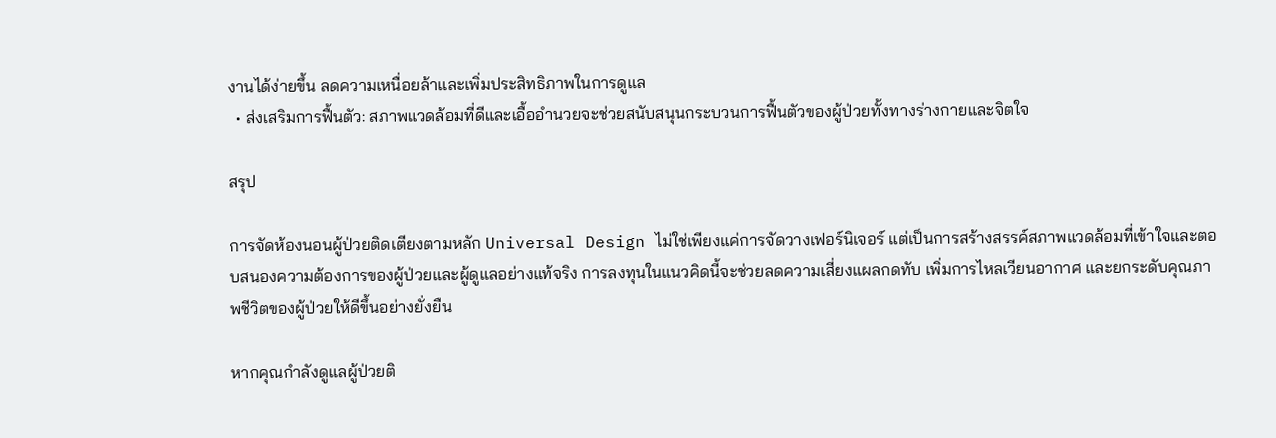งานได้ง่ายขึ้น ลดความเหนื่อยล้าและเพิ่มประสิทธิภาพในการดูแล
  • ส่งเสริมการฟื้นตัว: สภาพแวดล้อมที่ดีและเอื้ออำนวยจะช่วยสนับสนุนกระบวนการฟื้นตัวของผู้ป่วยทั้งทางร่างกายและจิตใจ

สรุป

การจัดห้องนอนผู้ป่วยติดเตียงตามหลัก Universal Design ไม่ใช่เพียงแค่การจัดวางเฟอร์นิเจอร์ แต่เป็นการสร้างสรรค์สภาพแวดล้อมที่เข้าใจและตอบสนองความต้องการของผู้ป่วยและผู้ดูแลอย่างแท้จริง การลงทุนในแนวคิดนี้จะช่วยลดความเสี่ยงแผลกดทับ เพิ่มการไหลเวียนอากาศ และยกระดับคุณภาพชีวิตของผู้ป่วยให้ดีขึ้นอย่างยั่งยืน

หากคุณกำลังดูแลผู้ป่วยติ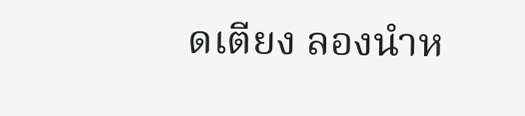ดเตียง ลองนำห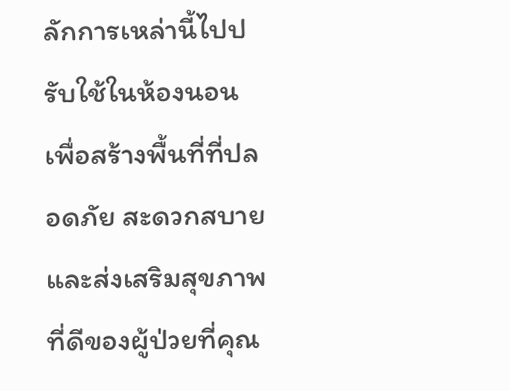ลักการเหล่านี้ไปปรับใช้ในห้องนอน เพื่อสร้างพื้นที่ที่ปลอดภัย สะดวกสบาย และส่งเสริมสุขภาพที่ดีของผู้ป่วยที่คุณ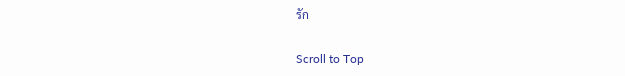รัก

Scroll to Top